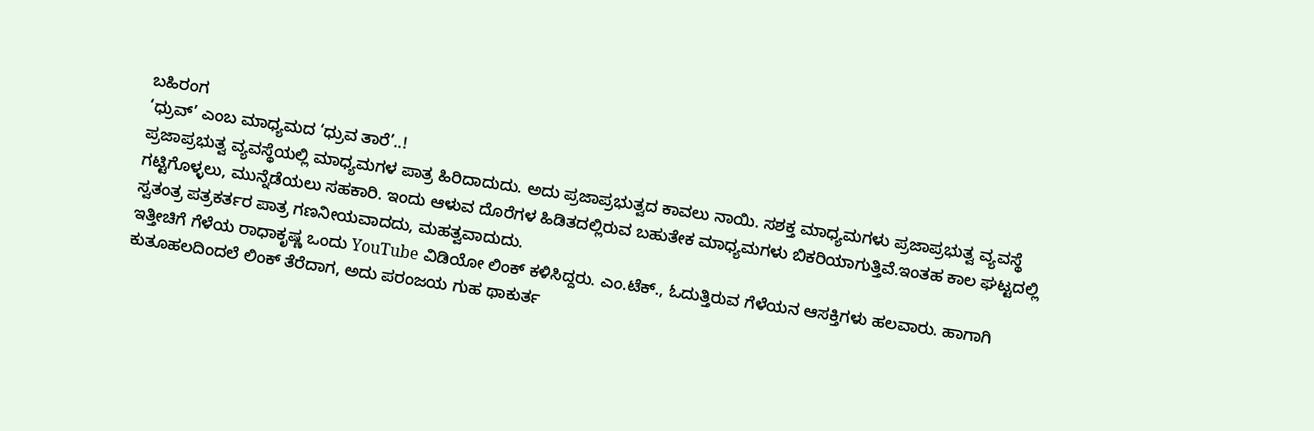ಬಹಿರಂಗ
‘ಧ್ರುವ್’ ಎಂಬ ಮಾಧ್ಯಮದ ‘ಧ್ರುವ ತಾರೆ’..!
ಪ್ರಜಾಪ್ರಭುತ್ವ ವ್ಯವಸ್ಥೆಯಲ್ಲಿ ಮಾಧ್ಯಮಗಳ ಪಾತ್ರ ಹಿರಿದಾದುದು. ಅದು ಪ್ರಜಾಪ್ರಭುತ್ವದ ಕಾವಲು ನಾಯಿ. ಸಶಕ್ತ ಮಾಧ್ಯಮಗಳು ಪ್ರಜಾಪ್ರಭುತ್ವ ವ್ಯವಸ್ಥೆ ಗಟ್ಟಿಗೊಳ್ಳಲು, ಮುನ್ನೆಡೆಯಲು ಸಹಕಾರಿ. ಇಂದು ಆಳುವ ದೊರೆಗಳ ಹಿಡಿತದಲ್ಲಿರುವ ಬಹುತೇಕ ಮಾಧ್ಯಮಗಳು ಬಿಕರಿಯಾಗುತ್ತಿವೆ.ಇಂತಹ ಕಾಲ ಘಟ್ಟದಲ್ಲಿ ಸ್ವತಂತ್ರ ಪತ್ರಕರ್ತರ ಪಾತ್ರ ಗಣನೀಯವಾದದು, ಮಹತ್ವವಾದುದು.
ಇತ್ತೀಚಿಗೆ ಗೆಳೆಯ ರಾಧಾಕೃಷ್ಣ ಒಂದು YouTube ವಿಡಿಯೋ ಲಿಂಕ್ ಕಳಿಸಿದ್ದರು. ಎಂ.ಟೆಕ್., ಓದುತ್ತಿರುವ ಗೆಳೆಯನ ಆಸಕ್ತಿಗಳು ಹಲವಾರು. ಹಾಗಾಗಿ ಕುತೂಹಲದಿಂದಲೆ ಲಿಂಕ್ ತೆರೆದಾಗ, ಅದು ಪರಂಜಯ ಗುಹ ಥಾಕುರ್ತ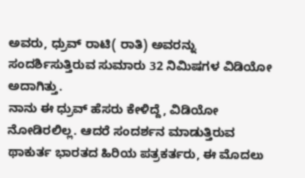ಅವರು, ಧ್ರುವ್ ರಾಟಿ( ರಾತಿ) ಅವರನ್ನು ಸಂದರ್ಶಿಸುತ್ತಿರುವ ಸುಮಾರು 32 ನಿಮಿಷಗಳ ವಿಡಿಯೋ ಅದಾಗಿತ್ತು.
ನಾನು ಈ ಧ್ರುವ್ ಹೆಸರು ಕೇಳಿದ್ದೆ, ವಿಡಿಯೋ ನೋಡಿರಲಿಲ್ಲ. ಆದರೆ ಸಂದರ್ಶನ ಮಾಡುತ್ತಿರುವ ಥಾಕುರ್ತ ಭಾರತದ ಹಿರಿಯ ಪತ್ರಕರ್ತರು, ಈ ಮೊದಲು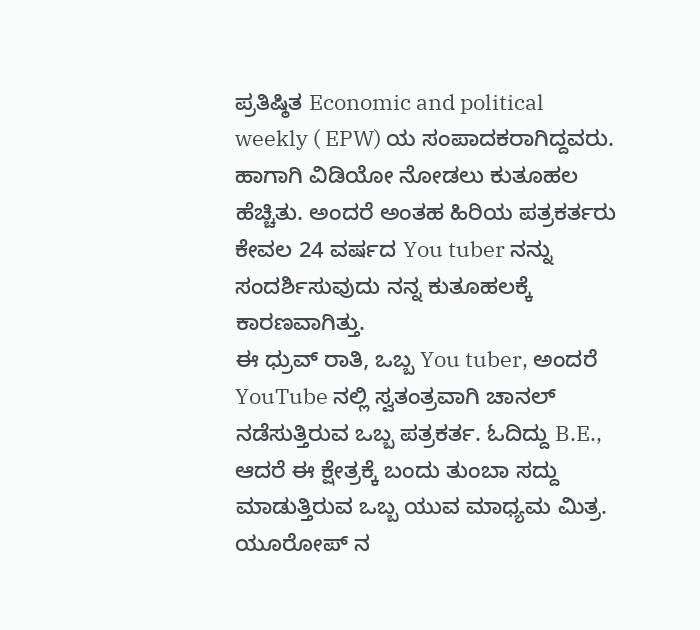ಪ್ರತಿಷ್ಠಿತ Economic and political weekly ( EPW) ಯ ಸಂಪಾದಕರಾಗಿದ್ದವರು. ಹಾಗಾಗಿ ವಿಡಿಯೋ ನೋಡಲು ಕುತೂಹಲ ಹೆಚ್ಚಿತು. ಅಂದರೆ ಅಂತಹ ಹಿರಿಯ ಪತ್ರಕರ್ತರು ಕೇವಲ 24 ವರ್ಷದ You tuber ನನ್ನು ಸಂದರ್ಶಿಸುವುದು ನನ್ನ ಕುತೂಹಲಕ್ಕೆ ಕಾರಣವಾಗಿತ್ತು.
ಈ ಧ್ರುವ್ ರಾತಿ, ಒಬ್ಬ You tuber, ಅಂದರೆ YouTube ನಲ್ಲಿ ಸ್ವತಂತ್ರವಾಗಿ ಚಾನಲ್ ನಡೆಸುತ್ತಿರುವ ಒಬ್ಬ ಪತ್ರಕರ್ತ. ಓದಿದ್ದು B.E., ಆದರೆ ಈ ಕ್ಷೇತ್ರಕ್ಕೆ ಬಂದು ತುಂಬಾ ಸದ್ದು ಮಾಡುತ್ತಿರುವ ಒಬ್ಬ ಯುವ ಮಾಧ್ಯಮ ಮಿತ್ರ.
ಯೂರೋಪ್ ನ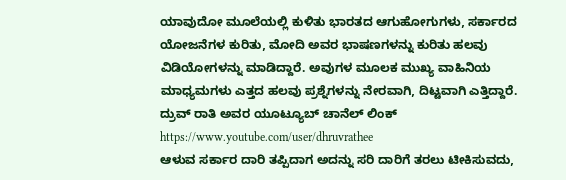ಯಾವುದೋ ಮೂಲೆಯಲ್ಲಿ ಕುಳಿತು ಭಾರತದ ಆಗುಹೋಗುಗಳು, ಸರ್ಕಾರದ ಯೋಜನೆಗಳ ಕುರಿತು, ಮೋದಿ ಅವರ ಭಾಷಣಗಳನ್ನು ಕುರಿತು ಹಲವು ವಿಡಿಯೋಗಳನ್ನು ಮಾಡಿದ್ದಾರೆ. ಅವುಗಳ ಮೂಲಕ ಮುಖ್ಯ ವಾಹಿನಿಯ ಮಾಧ್ಯಮಗಳು ಎತ್ತದ ಹಲವು ಪ್ರಶ್ನೆಗಳನ್ನು ನೇರವಾಗಿ, ದಿಟ್ಟವಾಗಿ ಎತ್ತಿದ್ದಾರೆ.
ದ್ರುವ್ ರಾತಿ ಅವರ ಯೂಟ್ಯೂಬ್ ಚಾನೆಲ್ ಲಿಂಕ್
https://www.youtube.com/user/dhruvrathee
ಆಳುವ ಸರ್ಕಾರ ದಾರಿ ತಪ್ಪಿದಾಗ ಅದನ್ನು ಸರಿ ದಾರಿಗೆ ತರಲು ಟೀಕಿಸುವದು,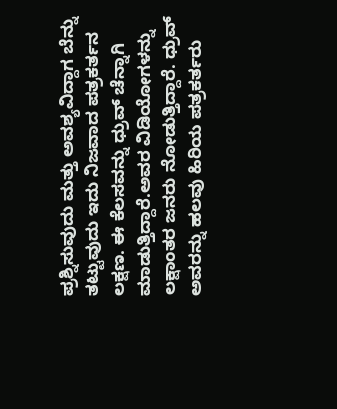ಪ್ರಶ್ನಿಸುವುದು ಮತ್ತು ಅವಶ್ಯವಿದ್ದಾಗ ಬೆನ್ನು ತಟ್ಟುವುದು ಇದು ನಿಜವಾದ ಪತ್ರಕರ್ತನ ಲಕ್ಷಣ. ಈ ಕೆಲಸವನ್ನು ಧ್ರುವ್ ಚೆನ್ನಾಗಿ ಮಾಡುತ್ತಿದ್ದಾರೆ.ಅವರ ವಿಡಿಯೋಗಳನ್ನು ಲಕ್ಷಾಂತರ ಜನರು ನೋಡುತ್ತಿದ್ದಾರೆ. ಧ್ರುವ್ ಅವರನ್ನು ಹಲವು ಹಿರಿಯ ಪತ್ರಕರ್ತರು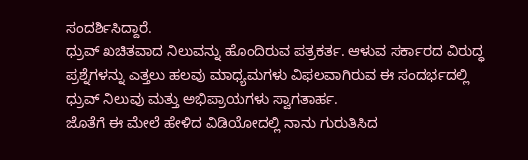ಸಂದರ್ಶಿಸಿದ್ದಾರೆ.
ಧ್ರುವ್ ಖಚಿತವಾದ ನಿಲುವನ್ನು ಹೊಂದಿರುವ ಪತ್ರಕರ್ತ. ಆಳುವ ಸರ್ಕಾರದ ವಿರುದ್ಧ ಪ್ರಶ್ನೆಗಳನ್ನು ಎತ್ತಲು ಹಲವು ಮಾಧ್ಯಮಗಳು ವಿಫಲವಾಗಿರುವ ಈ ಸಂದರ್ಭದಲ್ಲಿ ಧ್ರುವ್ ನಿಲುವು ಮತ್ತು ಅಭಿಪ್ರಾಯಗಳು ಸ್ವಾಗತಾರ್ಹ.
ಜೊತೆಗೆ ಈ ಮೇಲೆ ಹೇಳಿದ ವಿಡಿಯೋದಲ್ಲಿ ನಾನು ಗುರುತಿಸಿದ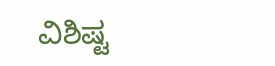ವಿಶಿಷ್ಟ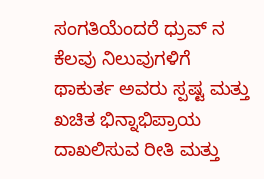ಸಂಗತಿಯೆಂದರೆ ಧ್ರುವ್ ನ ಕೆಲವು ನಿಲುವುಗಳಿಗೆ ಥಾಕುರ್ತ ಅವರು ಸ್ಪಷ್ಟ ಮತ್ತು ಖಚಿತ ಭಿನ್ನಾಭಿಪ್ರಾಯ ದಾಖಲಿಸುವ ರೀತಿ ಮತ್ತು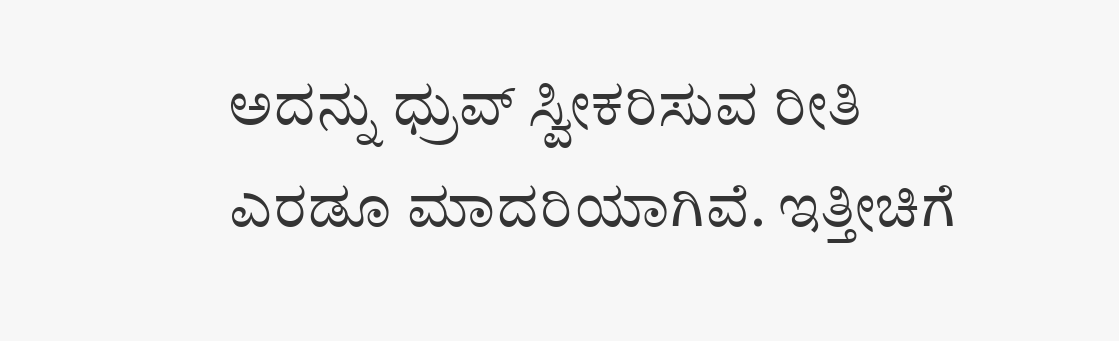ಅದನ್ನು ಧ್ರುವ್ ಸ್ವೀಕರಿಸುವ ರೀತಿ ಎರಡೂ ಮಾದರಿಯಾಗಿವೆ. ಇತ್ತೀಚಿಗೆ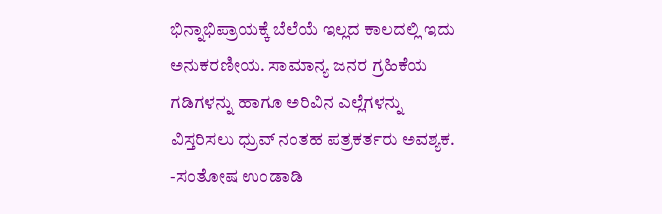ಭಿನ್ನಾಭಿಪ್ರಾಯಕ್ಕೆ ಬೆಲೆಯೆ ಇಲ್ಲದ ಕಾಲದಲ್ಲಿ ಇದು ಅನುಕರಣೀಯ. ಸಾಮಾನ್ಯ ಜನರ ಗ್ರಹಿಕೆಯ ಗಡಿಗಳನ್ನು ಹಾಗೂ ಅರಿವಿನ ಎಲ್ಲೆಗಳನ್ನು ವಿಸ್ತರಿಸಲು ಧ್ರುವ್ ನಂತಹ ಪತ್ರಕರ್ತರು ಅವಶ್ಯಕ.
-ಸಂತೋಷ ಉಂಡಾಡಿ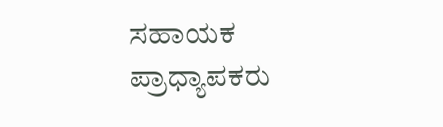ಸಹಾಯಕ ಪ್ರಾಧ್ಯಾಪಕರು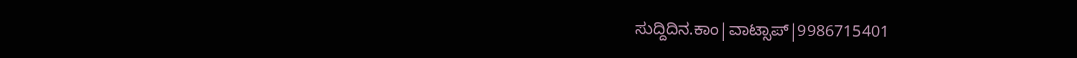ಸುದ್ದಿದಿನ.ಕಾಂ|ವಾಟ್ಸಾಪ್|9986715401